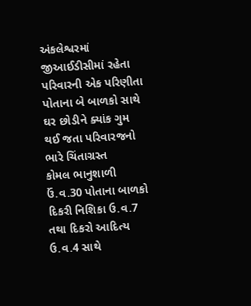અંકલેશ્વરમાં જીઆઈડીસીમાં રહેતા પરિવારની એક પરિણીતા પોતાના બે બાળકો સાથે ઘર છોડીને ક્યાંક ગુમ થઈ જતા પરિવારજનો ભારે ચિંતાગ્રસ્ત
કોમલ ભાનુશાળી ઉં.વ.30 પોતાના બાળકો દિકરી નિશિકા ઉ.વ.7 તથા દિકરો આદિત્ય ઉ.વ.4 સાથે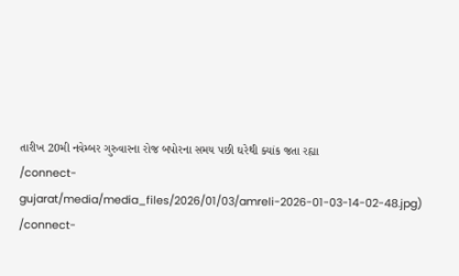તારીખ 20મી નવેમ્બર ગુરુવારના રોજ બપોરના સમય પછી ઘરેથી ક્યાંક જતા રહ્યા
/connect-gujarat/media/media_files/2026/01/03/amreli-2026-01-03-14-02-48.jpg)
/connect-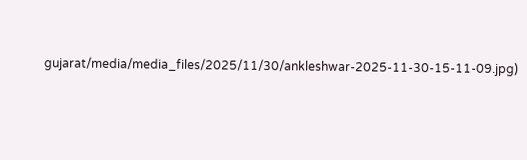gujarat/media/media_files/2025/11/30/ankleshwar-2025-11-30-15-11-09.jpg)